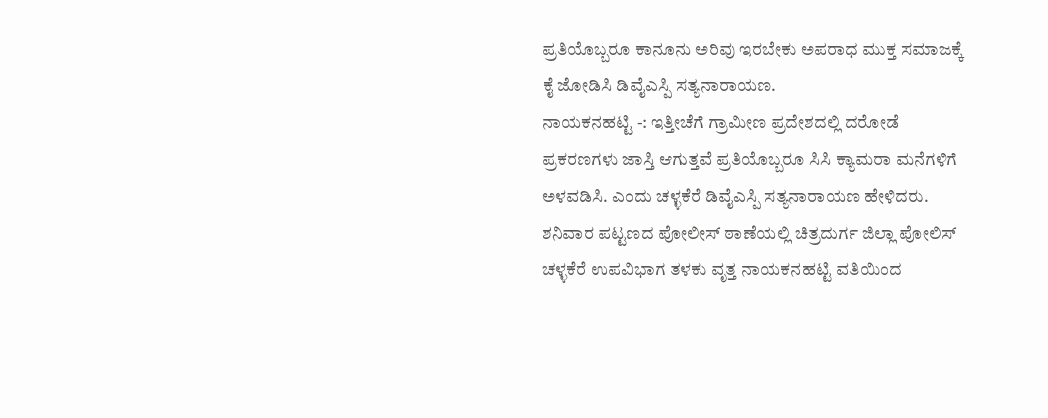ಪ್ರತಿಯೊಬ್ಬರೂ ಕಾನೂನು ಅರಿವು ಇರಬೇಕು ಅಪರಾಧ ಮುಕ್ತ ಸಮಾಜಕ್ಕೆ ಕೈ ಜೋಡಿಸಿ ಡಿವೈಎಸ್ಪಿ ಸತ್ಯನಾರಾಯಣ.
ನಾಯಕನಹಟ್ಟಿ -: ಇತ್ತೀಚೆಗೆ ಗ್ರಾಮೀಣ ಪ್ರದೇಶದಲ್ಲಿ ದರೋಡೆ ಪ್ರಕರಣಗಳು ಜಾಸ್ತಿ ಆಗುತ್ತವೆ ಪ್ರತಿಯೊಬ್ಬರೂ ಸಿಸಿ ಕ್ಯಾಮರಾ ಮನೆಗಳಿಗೆ ಅಳವಡಿಸಿ. ಎಂದು ಚಳ್ಳಕೆರೆ ಡಿವೈಎಸ್ಪಿ ಸತ್ಯನಾರಾಯಣ ಹೇಳಿದರು.
ಶನಿವಾರ ಪಟ್ಟಣದ ಪೋಲೀಸ್ ಠಾಣೆಯಲ್ಲಿ ಚಿತ್ರದುರ್ಗ ಜಿಲ್ಲಾ ಪೋಲಿಸ್ ಚಳ್ಳಕೆರೆ ಉಪವಿಭಾಗ ತಳಕು ವೃತ್ತ ನಾಯಕನಹಟ್ಟಿ ವತಿಯಿಂದ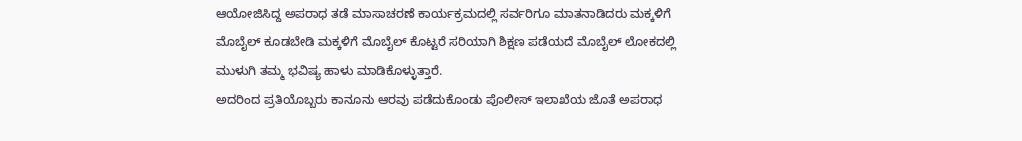ಆಯೋಜಿಸಿದ್ದ ಅಪರಾಧ ತಡೆ ಮಾಸಾಚರಣೆ ಕಾರ್ಯಕ್ರಮದಲ್ಲಿ ಸರ್ವರಿಗೂ ಮಾತನಾಡಿದರು ಮಕ್ಕಳಿಗೆ ಮೊಬೈಲ್ ಕೂಡಬೇಡಿ ಮಕ್ಕಳಿಗೆ ಮೊಬೈಲ್ ಕೊಟ್ಟರೆ ಸರಿಯಾಗಿ ಶಿಕ್ಷಣ ಪಡೆಯದೆ ಮೊಬೈಲ್ ಲೋಕದಲ್ಲಿ ಮುಳುಗಿ ತಮ್ಮ ಭವಿಷ್ಯ ಹಾಳು ಮಾಡಿಕೊಳ್ಳುತ್ತಾರೆ.
ಅದರಿಂದ ಪ್ರತಿಯೊಬ್ಬರು ಕಾನೂನು ಆರವು ಪಡೆದುಕೊಂಡು ಪೊಲೀಸ್ ಇಲಾಖೆಯ ಜೊತೆ ಅಪರಾಧ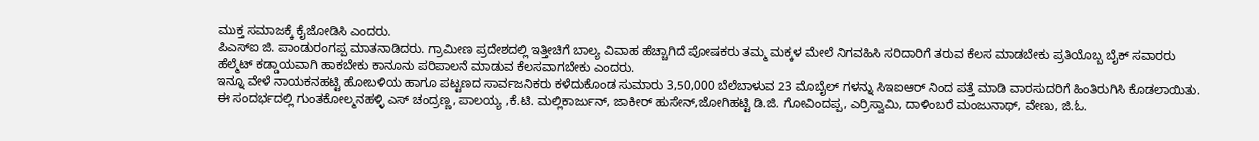ಮುಕ್ತ ಸಮಾಜಕ್ಕೆ ಕೈಜೋಡಿಸಿ ಎಂದರು.
ಪಿಎಸ್ಐ ಜಿ. ಪಾಂಡುರಂಗಪ್ಪ ಮಾತನಾಡಿದರು. ಗ್ರಾಮೀಣ ಪ್ರದೇಶದಲ್ಲಿ ಇತ್ತೀಚಿಗೆ ಬಾಲ್ಯ ವಿವಾಹ ಹೆಚ್ಚಾಗಿದೆ ಪೋಷಕರು ತಮ್ಮ ಮಕ್ಕಳ ಮೇಲೆ ನಿಗವಹಿಸಿ ಸರಿದಾರಿಗೆ ತರುವ ಕೆಲಸ ಮಾಡಬೇಕು ಪ್ರತಿಯೊಬ್ಬ ಬೈಕ್ ಸವಾರರು ಹೆಲ್ಮೆಟ್ ಕಡ್ಡಾಯವಾಗಿ ಹಾಕಬೇಕು ಕಾನೂನು ಪರಿಪಾಲನೆ ಮಾಡುವ ಕೆಲಸವಾಗಬೇಕು ಎಂದರು.
ಇನ್ನೂ ವೇಳೆ ನಾಯಕನಹಟ್ಟಿ ಹೋಬಳಿಯ ಹಾಗೂ ಪಟ್ಟಣದ ಸಾರ್ವಜನಿಕರು ಕಳೆದುಕೊಂಡ ಸುಮಾರು 3,50,000 ಬೆಲೆಬಾಳುವ 23 ಮೊಬೈಲ್ ಗಳನ್ನು ಸಿಇಐಆರ್ ನಿಂದ ಪತ್ತೆ ಮಾಡಿ ವಾರಸುದರಿಗೆ ಹಿಂತಿರುಗಿಸಿ ಕೊಡಲಾಯಿತು.
ಈ ಸಂದರ್ಭದಲ್ಲಿ ಗುಂತಕೋಲ್ಮನಹಳ್ಳಿ ಎಸ್ ಚಂದ್ರಣ್ಣ, ಪಾಲಯ್ಯ ,ಕೆ.ಟಿ. ಮಲ್ಲಿಕಾರ್ಜುನ್, ಜಾಕೀರ್ ಹುಸೇನ್,ಜೋಗಿಹಟ್ಟಿ ಡಿ.ಜಿ. ಗೋವಿಂದಪ್ಪ, ಎರ್ರಿಸ್ವಾಮಿ, ದಾಳಿಂಬರೆ ಮಂಜುನಾಥ್, ವೇಣು, ಜಿ.ಓ.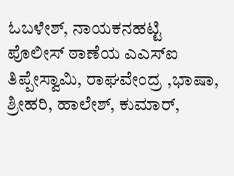ಓಬಳೇಶ್, ನಾಯಕನಹಟ್ಟಿ ಪೊಲೀಸ್ ಠಾಣೆಯ ಎಎಸ್ಐ ತಿಪ್ಪೇಸ್ವಾಮಿ, ರಾಘವೇಂದ್ರ ,ಭಾಷಾ, ಶ್ರೀಹರಿ, ಹಾಲೇಶ್, ಕುಮಾರ್,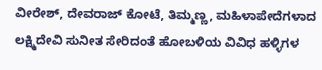ವೀರೇಶ್, ದೇವರಾಜ್ ಕೋಟೆ, ತಿಮ್ಮಣ್ಣ, ಮಹಿಳಾಪೇದೆಗಳಾದ ಲಕ್ಷ್ಮಿದೇವಿ ಸುನೀತ ಸೇರಿದಂತೆ ಹೋಬಳಿಯ ವಿವಿಧ ಹಳ್ಳಿಗಳ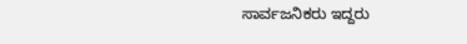ಸಾರ್ವಜನಿಕರು ಇದ್ದರು